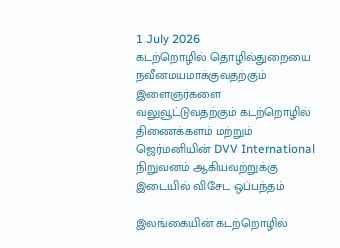1 July 2026
கடற்றொழில் தொழில்துறையை நவீனமயமாக்குவதற்கும் இளைஞர்களை வலுவூட்டுவதற்கும் கடற்றொழில் திணைக்களம் மற்றும் ஜெர்மனியின் DVV International நிறுவனம் ஆகியவற்றுக்கு இடையில் விசேட ஒப்பந்தம்

இலங்கையின் கடற்றொழில்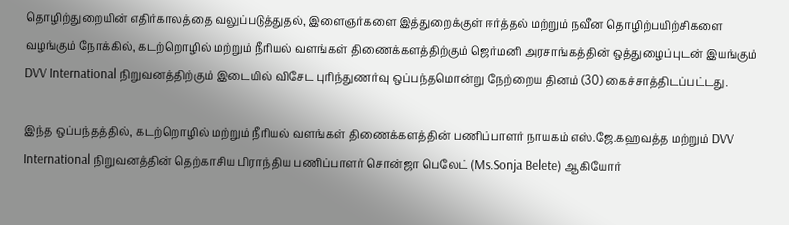தொழிற்துறையின் எதிர்காலத்தை வலுப்படுத்துதல், இளைஞர்களை இத்துறைக்குள் ஈர்த்தல் மற்றும் நவீன தொழிற்பயிற்சிகளை வழங்கும் நோக்கில், கடற்றொழில் மற்றும் நீரியல் வளங்கள் திணைக்களத்திற்கும் ஜெர்மனி அரசாங்கத்தின் ஒத்துழைப்புடன் இயங்கும் DVV International நிறுவனத்திற்கும் இடையில் விசேட புரிந்துணர்வு ஒப்பந்தமொன்று நேற்றைய தினம் (30) கைச்சாத்திடப்பட்டது.

இந்த ஒப்பந்தத்தில், கடற்றொழில் மற்றும் நீரியல் வளங்கள் திணைக்களத்தின் பணிப்பாளர் நாயகம் எஸ்.ஜே.கஹவத்த மற்றும் DVV International நிறுவனத்தின் தெற்காசிய பிராந்திய பணிப்பாளர் சொன்ஜா பெலேட் (Ms.Sonja Belete) ஆகியோர்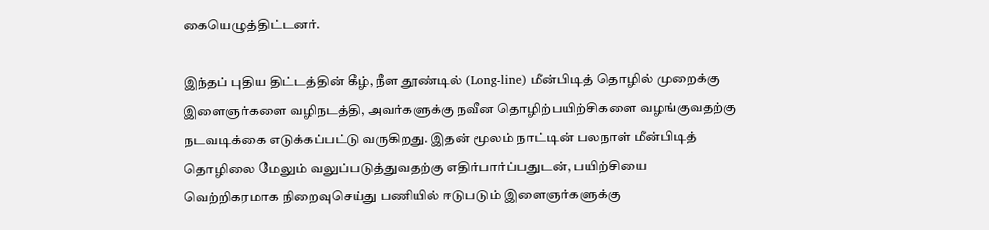கையெழுத்திட்டனர்.

இந்தப் புதிய திட்டத்தின் கீழ், நீள தூண்டில் (Long-line) மீன்பிடித் தொழில் முறைக்கு இளைஞர்களை வழிநடத்தி, அவர்களுக்கு நவீன தொழிற்பயிற்சிகளை வழங்குவதற்கு நடவடிக்கை எடுக்கப்பட்டு வருகிறது. இதன் மூலம் நாட்டின் பலநாள் மீன்பிடித் தொழிலை மேலும் வலுப்படுத்துவதற்கு எதிர்பார்ப்பதுடன், பயிற்சியை வெற்றிகரமாக நிறைவுசெய்து பணியில் ஈடுபடும் இளைஞர்களுக்கு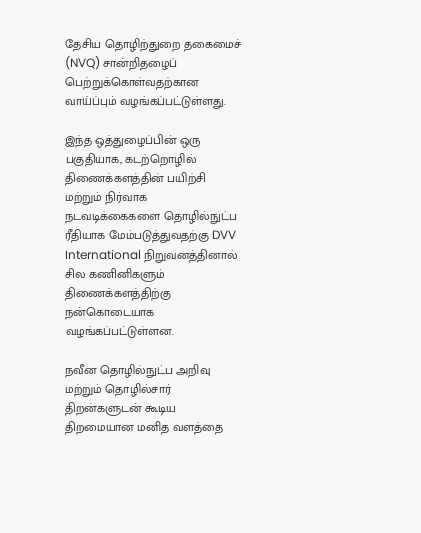தேசிய தொழிற்துறை தகைமைச் (NVQ) சான்றிதழைப் பெற்றுக்கொள்வதற்கான வாய்ப்பும் வழங்கப்பட்டுள்ளது.

இந்த ஒத்துழைப்பின் ஒரு பகுதியாக, கடற்றொழில் திணைக்களத்தின் பயிற்சி மற்றும் நிர்வாக நடவடிக்கைகளை தொழில்நுட்ப ரீதியாக மேம்படுத்துவதற்கு DVV International நிறுவனத்தினால் சில கணினிகளும் திணைக்களத்திற்கு நன்கொடையாக வழங்கப்பட்டுள்ளன.

நவீன தொழில்நுட்ப அறிவு மற்றும் தொழில்சார் திறன்களுடன் கூடிய திறமையான மனித வளத்தை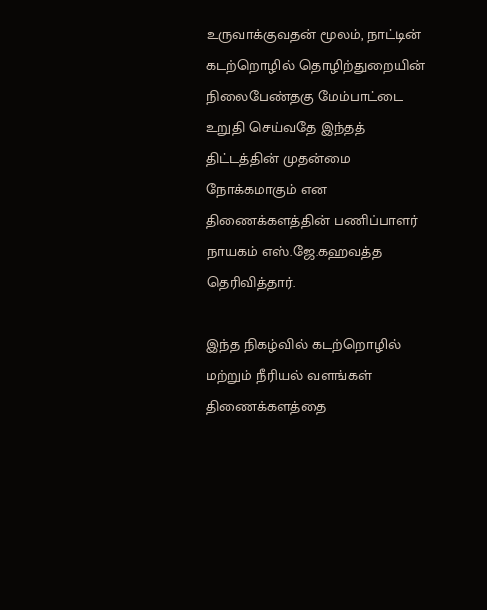உருவாக்குவதன் மூலம், நாட்டின் கடற்றொழில் தொழிற்துறையின் நிலைபேண்தகு மேம்பாட்டை உறுதி செய்வதே இந்தத் திட்டத்தின் முதன்மை நோக்கமாகும் என திணைக்களத்தின் பணிப்பாளர் நாயகம் எஸ்.ஜே.கஹவத்த தெரிவித்தார்.

இந்த நிகழ்வில் கடற்றொழில் மற்றும் நீரியல் வளங்கள் திணைக்களத்தை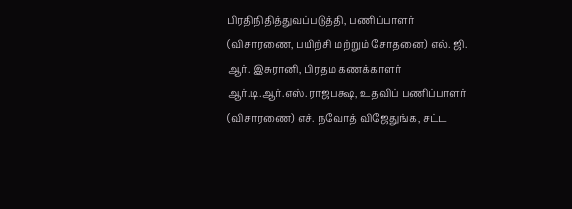பிரதிநிதித்துவப்படுத்தி, பணிப்பாளர் (விசாரணை, பயிற்சி மற்றும் சோதனை) எல். ஜி. ஆர். இசுரானி, பிரதம கணக்காளர் ஆர்.டி.ஆர்.எஸ்.ராஜபக்ஷ, உதவிப் பணிப்பாளர் (விசாரணை) எச். நவோத் விஜேதுங்க, சட்ட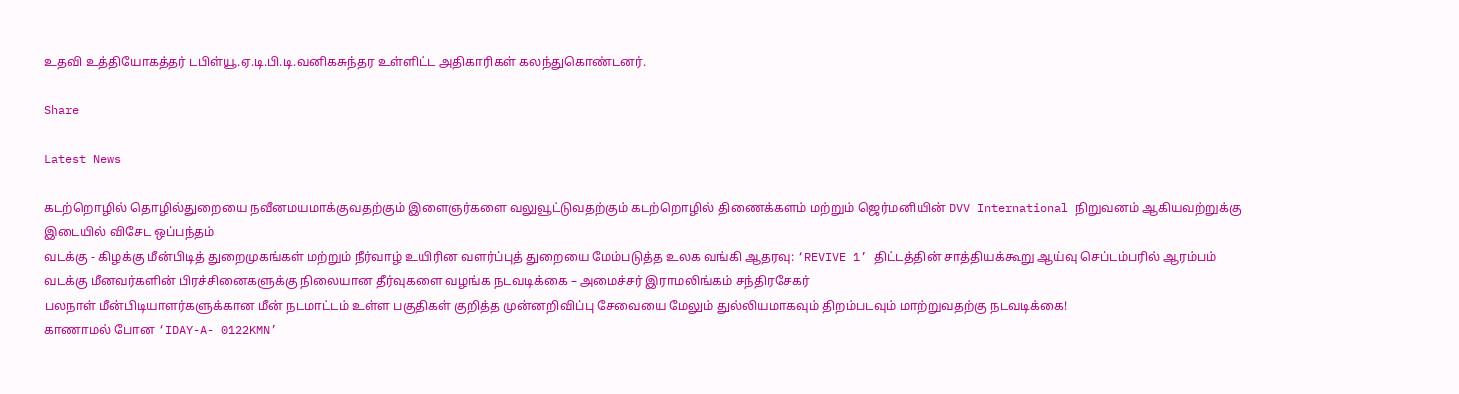உதவி உத்தியோகத்தர் டபிள்யூ.ஏ.டி.பி.டி.வனிகசுந்தர உள்ளிட்ட அதிகாரிகள் கலந்துகொண்டனர்.

Share

Latest News

கடற்றொழில் தொழில்துறையை நவீனமயமாக்குவதற்கும் இளைஞர்களை வலுவூட்டுவதற்கும் கடற்றொழில் திணைக்களம் மற்றும் ஜெர்மனியின் DVV International நிறுவனம் ஆகியவற்றுக்கு இடையில் விசேட ஒப்பந்தம்
வடக்கு - கிழக்கு மீன்பிடித் துறைமுகங்கள் மற்றும் நீர்வாழ் உயிரின வளர்ப்புத் துறையை மேம்படுத்த உலக வங்கி ஆதரவு: ‘REVIVE 1’ திட்டத்தின் சாத்தியக்கூறு ஆய்வு செப்டம்பரில் ஆரம்பம்
வடக்கு மீனவர்களின் பிரச்சினைகளுக்கு நிலையான தீர்வுகளை வழங்க நடவடிக்கை – அமைச்சர் இராமலிங்கம் சந்திரசேகர்
பலநாள் மீன்பிடியாளர்களுக்கான மீன் நடமாட்டம் உள்ள பகுதிகள் குறித்த முன்னறிவிப்பு சேவையை மேலும் துல்லியமாகவும் திறம்படவும் மாற்றுவதற்கு நடவடிக்கை!
காணாமல் போன ‘IDAY-A- 0122KMN’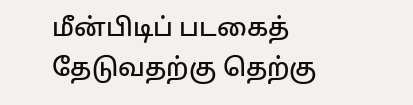மீன்பிடிப் படகைத் தேடுவதற்கு தெற்கு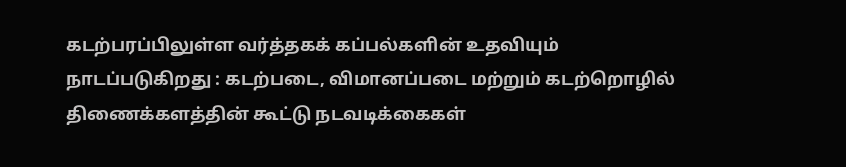கடற்பரப்பிலுள்ள வர்த்தகக் கப்பல்களின் உதவியும் நாடப்படுகிறது : கடற்படை, விமானப்படை மற்றும் கடற்றொழில் திணைக்களத்தின் கூட்டு நடவடிக்கைகள்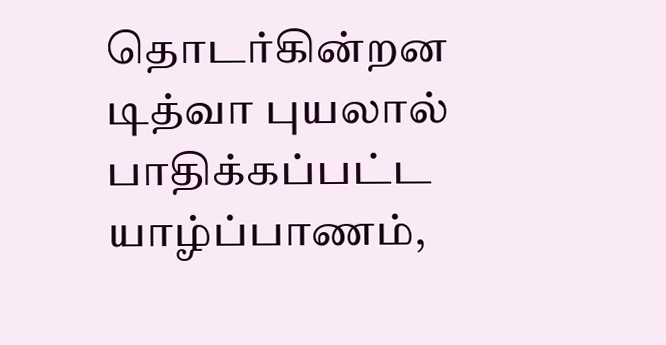தொடர்கின்றன
டித்வா புயலால் பாதிக்கப்பட்ட யாழ்ப்பாணம்,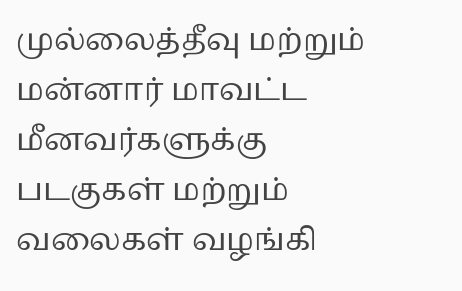முல்லைத்தீவு மற்றும் மன்னார் மாவட்ட மீனவர்களுக்கு படகுகள் மற்றும் வலைகள் வழங்கி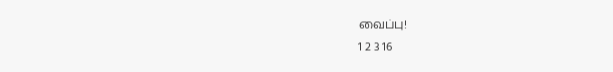வைப்பு!
1 2 3 16